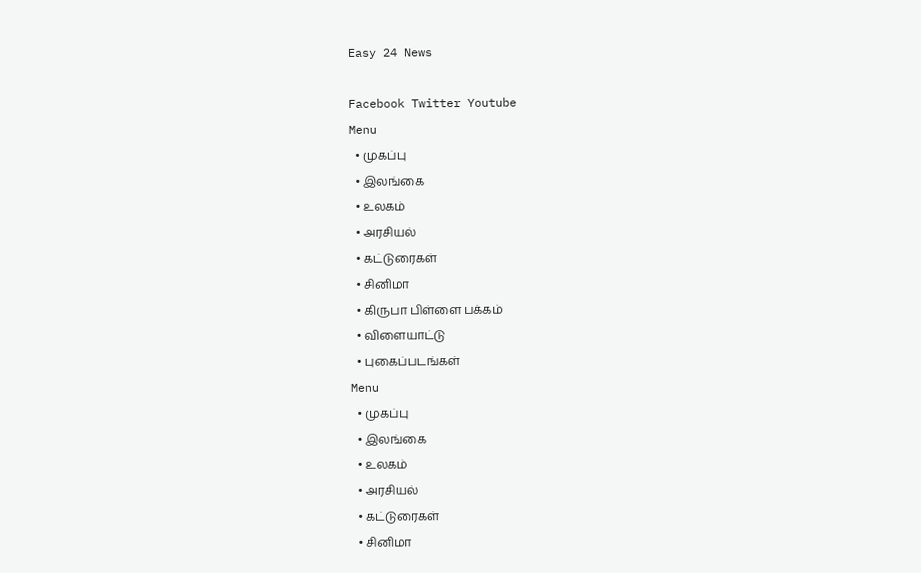Easy 24 News

Facebook Twitter Youtube
Menu
  • முகப்பு
  • இலங்கை
  • உலகம்
  • அரசியல்
  • கட்டுரைகள்
  • சினிமா
  • கிருபா பிள்ளை பக்கம்
  • விளையாட்டு
  • புகைப்படங்கள்
Menu
  • முகப்பு
  • இலங்கை
  • உலகம்
  • அரசியல்
  • கட்டுரைகள்
  • சினிமா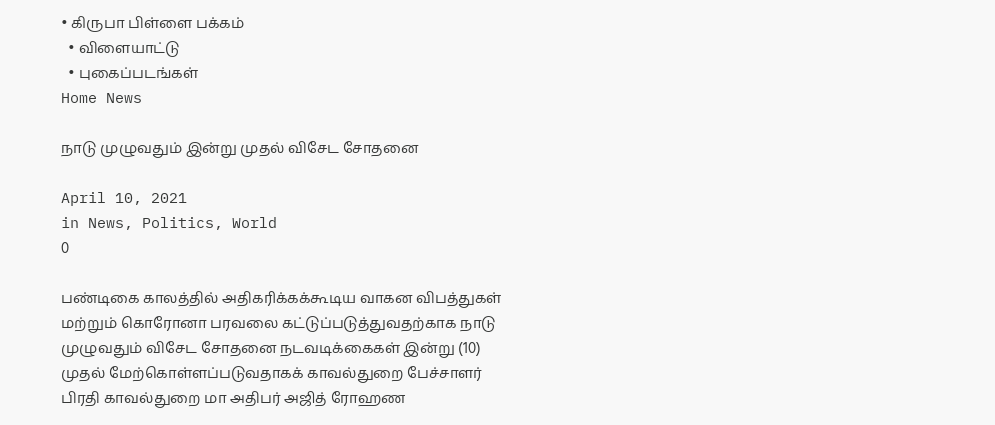• கிருபா பிள்ளை பக்கம்
  • விளையாட்டு
  • புகைப்படங்கள்
Home News

நாடு முழுவதும் இன்று முதல் விசேட சோதனை

April 10, 2021
in News, Politics, World
0

பண்டிகை காலத்தில் அதிகரிக்கக்கூடிய வாகன விபத்துகள் மற்றும் கொரோனா பரவலை கட்டுப்படுத்துவதற்காக நாடு முழுவதும் விசேட சோதனை நடவடிக்கைகள் இன்று (10) முதல் மேற்கொள்ளப்படுவதாகக் காவல்துறை பேச்சாளர் பிரதி காவல்துறை மா அதிபர் அஜித் ரோஹண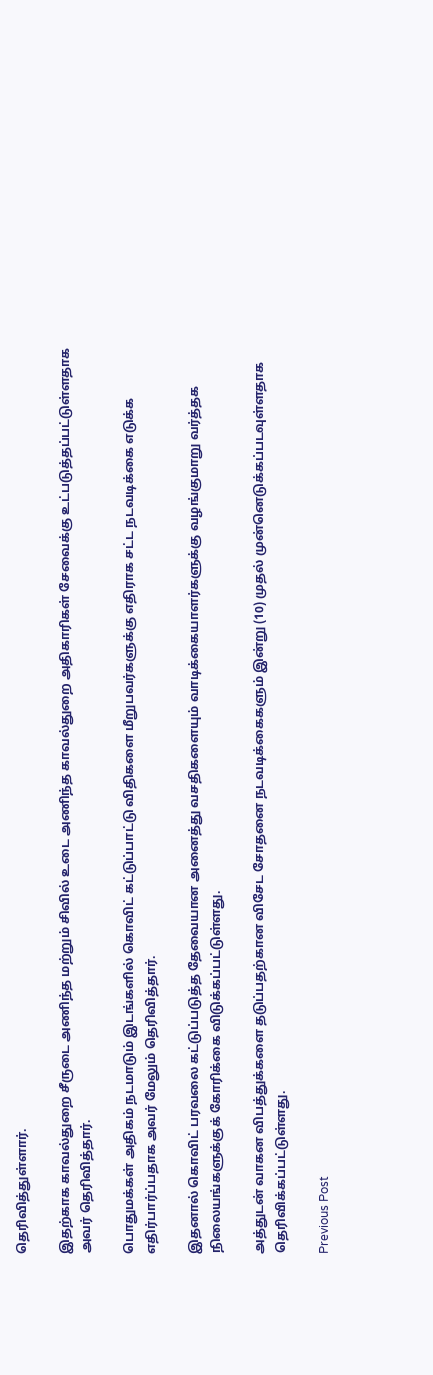தெரிவித்துள்ளார்.

இதற்காக காவல்துறை சீருடை அணிந்த மற்றும் சிவில் உடை அணிந்த காவல்துறை அதிகாரிகள் சேவைக்கு உட்படுத்தப்பட்டுள்ளதாக அவர் தெரிவித்தார்.

பொதுமக்கள் அதிகம் நடமாடும் இடங்களில் கொவிட் கட்டுப்பாட்டு விதிகளை மீறுபவர்களுக்கு எதிராக சட்ட நடவடிக்கை எடுக்க எதிர்பார்ப்பதாக அவர் மேலும் தெரிவித்தார்.

இதனால் கொவிட் பரவலை கட்டுப்படுத்த தேவையான அனைத்து வசதிகளையும் வாடிக்கையாளர்களுக்கு வழங்குமாறு வர்த்தக நிலையங்களுக்குக் கோரிக்கை விடுக்கப்பட்டுள்ளது.

அத்துடன் வாகன விபத்துக்களை தடுப்பதற்கான விசேட சோதனை நடவடிக்கைகளும் இன்று (10) முதல் முன்னெடுக்கப்படவுள்ளதாக தெரிவிக்கப்பட்டுள்ளது.

Previous Post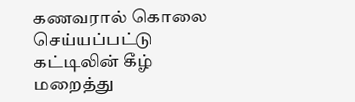கணவரால் கொலை செய்யப்பட்டு கட்டிலின் கீழ் மறைத்து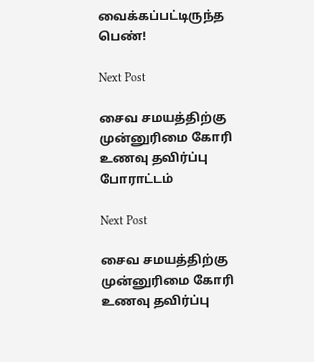வைக்கப்பட்டிருந்த பெண்!

Next Post

சைவ சமயத்திற்கு முன்னுரிமை கோரி உணவு தவிர்ப்பு போராட்டம்

Next Post

சைவ சமயத்திற்கு முன்னுரிமை கோரி உணவு தவிர்ப்பு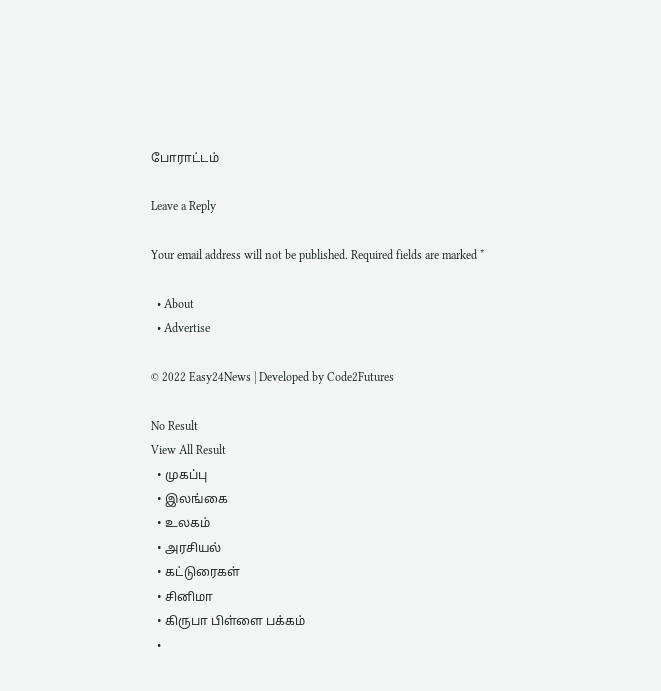போராட்டம்

Leave a Reply

Your email address will not be published. Required fields are marked *

  • About
  • Advertise

© 2022 Easy24News | Developed by Code2Futures

No Result
View All Result
  • முகப்பு
  • இலங்கை
  • உலகம்
  • அரசியல்
  • கட்டுரைகள்
  • சினிமா
  • கிருபா பிள்ளை பக்கம்
  •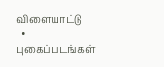விளையாட்டு
  • புகைப்படங்கள்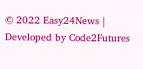© 2022 Easy24News | Developed by Code2Futures